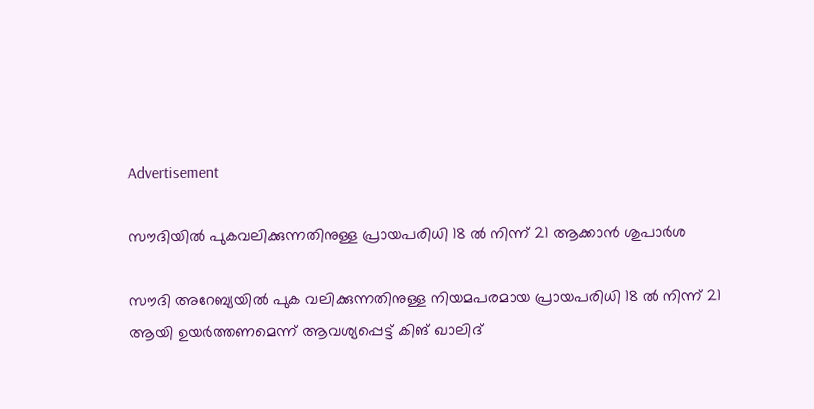Advertisement

സൗദിയിൽ പുകവലിക്കുന്നതിനുള്ള പ്രായപരിധി 18 ൽ നിന്ന് 21 ആക്കാൻ ശുപാർശ

സൗദി അറേബ്യയിൽ പുക വലിക്കുന്നതിനുള്ള നിയമപരമായ പ്രായപരിധി 18 ൽ നിന്ന് 21 ആയി ഉയർത്തണമെന്ന് ആവശ്യപ്പെട്ട് കിങ് ഖാലിദ്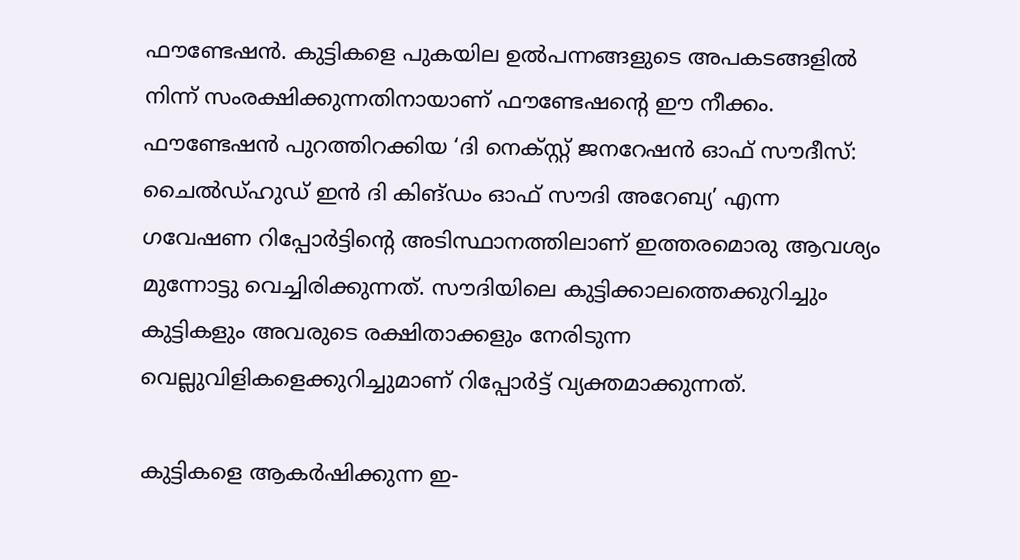ഫൗണ്ടേഷൻ. കുട്ടികളെ പുകയില ഉൽപന്നങ്ങളുടെ അപകടങ്ങളിൽ നിന്ന് സംരക്ഷിക്കുന്നതിനായാണ് ഫൗണ്ടേഷന്റെ ഈ നീക്കം. ഫൗണ്ടേഷൻ പുറത്തിറക്കിയ ‘ദി നെക്സ്റ്റ് ജനറേഷൻ ഓഫ് സൗദീസ്: ചൈൽഡ്ഹുഡ് ഇൻ ദി കിങ്ഡം ഓഫ് സൗദി അറേബ്യ’ എന്ന ഗവേഷണ റിപ്പോർട്ടിന്റെ അടിസ്ഥാനത്തിലാണ് ഇത്തരമൊരു ആവശ്യം മുന്നോട്ടു വെച്ചിരിക്കുന്നത്. സൗദിയിലെ കുട്ടിക്കാലത്തെക്കുറിച്ചും കുട്ടികളും അവരുടെ രക്ഷിതാക്കളും നേരിടുന്ന വെല്ലുവിളികളെക്കുറിച്ചുമാണ് റിപ്പോർട്ട് വ്യക്തമാക്കുന്നത്.

കുട്ടികളെ ആകർഷിക്കുന്ന ഇ-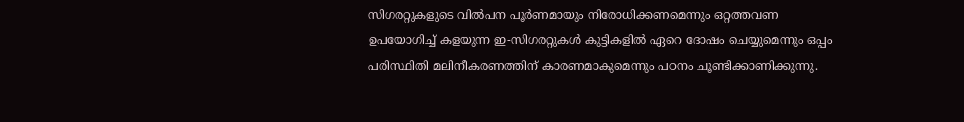സിഗരറ്റുകളുടെ വിൽപന പൂർണമായും നിരോധിക്കണമെന്നും ഒറ്റത്തവണ ഉപയോഗിച്ച് കളയുന്ന ഇ-സിഗരറ്റുകൾ കുട്ടികളിൽ ഏറെ ദോഷം ചെയ്യുമെന്നും ഒപ്പം പരിസ്ഥിതി മലിനീകരണത്തിന് കാരണമാകുമെന്നും പഠനം ചൂണ്ടിക്കാണിക്കുന്നു.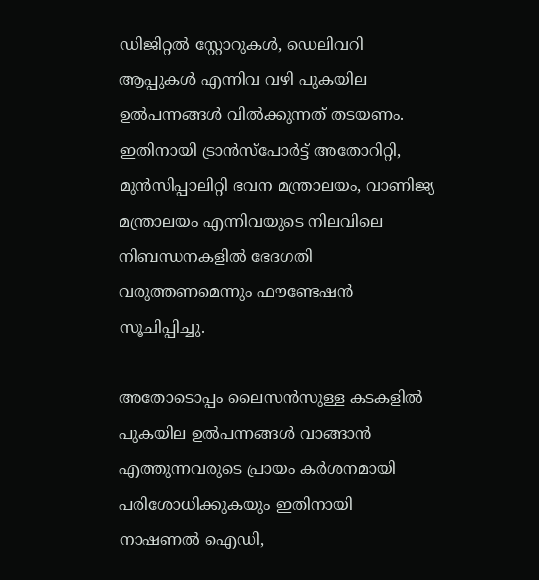ഡിജിറ്റൽ സ്റ്റോറുകൾ, ഡെലിവറി ആപ്പുകൾ എന്നിവ വഴി പുകയില ഉൽപന്നങ്ങൾ വിൽക്കുന്നത് തടയണം. ഇതിനായി ട്രാൻസ്‌പോർട്ട് അതോറിറ്റി, മുൻസിപ്പാലിറ്റി ഭവന മന്ത്രാലയം, വാണിജ്യ മന്ത്രാലയം എന്നിവയുടെ നിലവിലെ നിബന്ധനകളിൽ ഭേദഗതി വരുത്തണമെന്നും ഫൗണ്ടേഷൻ സൂചിപ്പിച്ചു.

അതോടൊപ്പം ലൈസൻസുള്ള കടകളിൽ പുകയില ഉൽപന്നങ്ങൾ വാങ്ങാൻ എത്തുന്നവരുടെ പ്രായം കർശനമായി പരിശോധിക്കുകയും ഇതിനായി നാഷണൽ ഐഡി,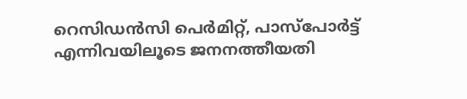റെസിഡൻസി പെർമിറ്റ്, പാസ്‌പോർട്ട് എന്നിവയിലൂടെ ജനനത്തീയതി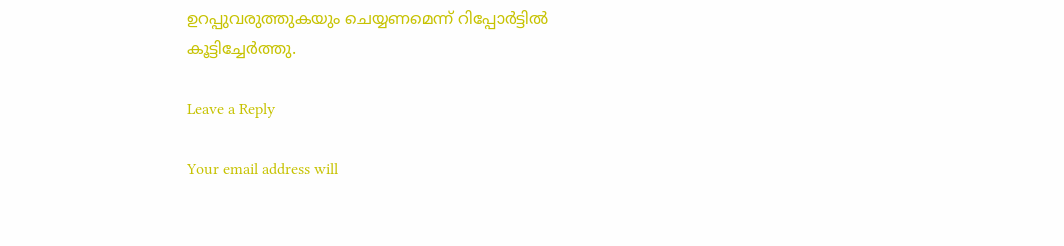ഉറപ്പുവരുത്തുകയും ചെയ്യണമെന്ന് റിപ്പോർട്ടിൽ കൂട്ടിച്ചേർത്തു.

Leave a Reply

Your email address will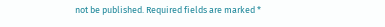not be published. Required fields are marked *